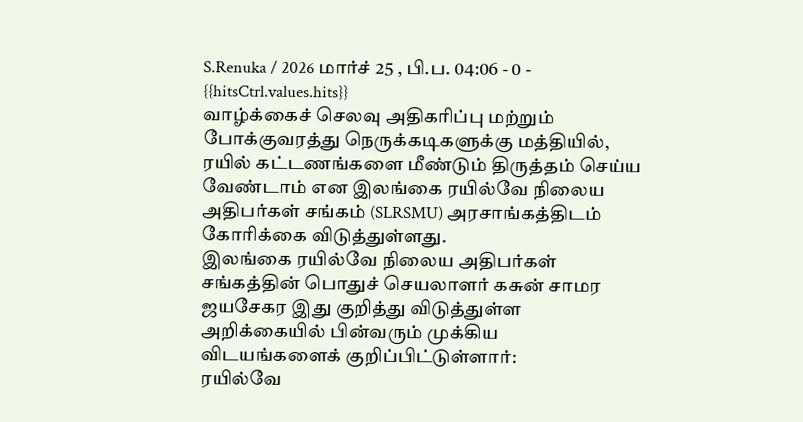S.Renuka / 2026 மார்ச் 25 , பி.ப. 04:06 - 0 - {{hitsCtrl.values.hits}}
வாழ்க்கைச் செலவு அதிகரிப்பு மற்றும் போக்குவரத்து நெருக்கடிகளுக்கு மத்தியில், ரயில் கட்டணங்களை மீண்டும் திருத்தம் செய்ய வேண்டாம் என இலங்கை ரயில்வே நிலைய அதிபர்கள் சங்கம் (SLRSMU) அரசாங்கத்திடம் கோரிக்கை விடுத்துள்ளது.
இலங்கை ரயில்வே நிலைய அதிபர்கள் சங்கத்தின் பொதுச் செயலாளர் கசுன் சாமர ஜயசேகர இது குறித்து விடுத்துள்ள அறிக்கையில் பின்வரும் முக்கிய விடயங்களைக் குறிப்பிட்டுள்ளார்:
ரயில்வே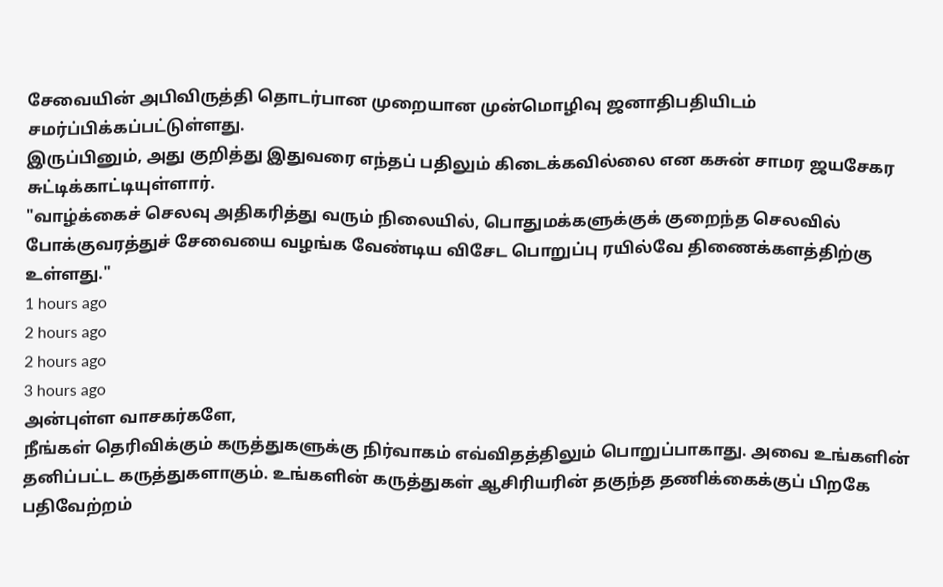சேவையின் அபிவிருத்தி தொடர்பான முறையான முன்மொழிவு ஜனாதிபதியிடம் சமர்ப்பிக்கப்பட்டுள்ளது.
இருப்பினும், அது குறித்து இதுவரை எந்தப் பதிலும் கிடைக்கவில்லை என கசுன் சாமர ஜயசேகர சுட்டிக்காட்டியுள்ளார்.
"வாழ்க்கைச் செலவு அதிகரித்து வரும் நிலையில், பொதுமக்களுக்குக் குறைந்த செலவில் போக்குவரத்துச் சேவையை வழங்க வேண்டிய விசேட பொறுப்பு ரயில்வே திணைக்களத்திற்கு உள்ளது."
1 hours ago
2 hours ago
2 hours ago
3 hours ago
அன்புள்ள வாசகர்களே,
நீங்கள் தெரிவிக்கும் கருத்துகளுக்கு நிர்வாகம் எவ்விதத்திலும் பொறுப்பாகாது. அவை உங்களின் தனிப்பட்ட கருத்துகளாகும். உங்களின் கருத்துகள் ஆசிரியரின் தகுந்த தணிக்கைக்குப் பிறகே பதிவேற்றம்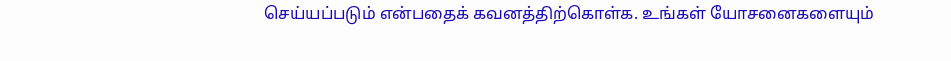செய்யப்படும் என்பதைக் கவனத்திற்கொள்க. உங்கள் யோசனைகளையும்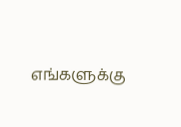எங்களுக்கு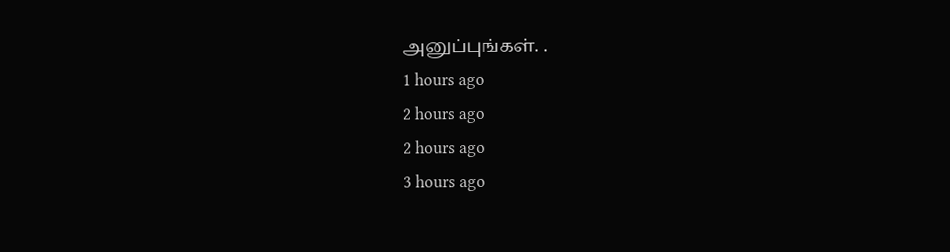அனுப்புங்கள். .
1 hours ago
2 hours ago
2 hours ago
3 hours ago